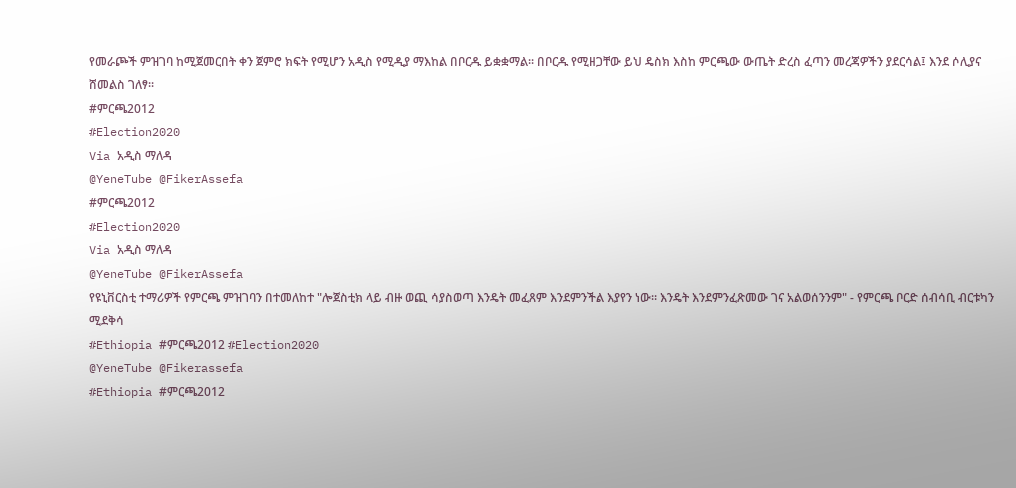የመራጮች ምዝገባ ከሚጀመርበት ቀን ጀምሮ ክፍት የሚሆን አዲስ የሚዲያ ማእከል በቦርዱ ይቋቋማል፡፡ በቦርዱ የሚዘጋቸው ይህ ዴስክ እስከ ምርጫው ውጤት ድረስ ፈጣን መረጃዎችን ያደርሳል፤ እንደ ሶሊያና ሸመልስ ገለፃ፡፡
#ምርጫ2012
#Election2020
Via አዲስ ማለዳ
@YeneTube @FikerAssefa
#ምርጫ2012
#Election2020
Via አዲስ ማለዳ
@YeneTube @FikerAssefa
የዩኒቨርስቲ ተማሪዎች የምርጫ ምዝገባን በተመለከተ "ሎጀስቲክ ላይ ብዙ ወጪ ሳያስወጣ እንዴት መፈጸም እንደምንችል እያየን ነው። እንዴት እንደምንፈጽመው ገና አልወሰንንም" - የምርጫ ቦርድ ሰብሳቢ ብርቱካን ሚደቅሳ
#Ethiopia #ምርጫ2012 #Election2020
@YeneTube @Fikerassefa
#Ethiopia #ምርጫ2012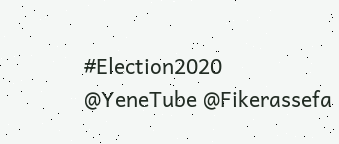#Election2020
@YeneTube @Fikerassefa